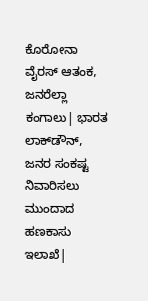ಕೊರೋನಾ ವೈರಸ್ ಆತಂಕ, ಜನರೆಲ್ಲಾ ಕಂಗಾಲು| ಭಾರತ ಲಾಕ್‌ಡೌನ್, ಜನರ ಸಂಕಷ್ಟ ನಿವಾರಿಸಲು ಮುಂದಾದ ಹಣಕಾಸು ಇಲಾಖೆ|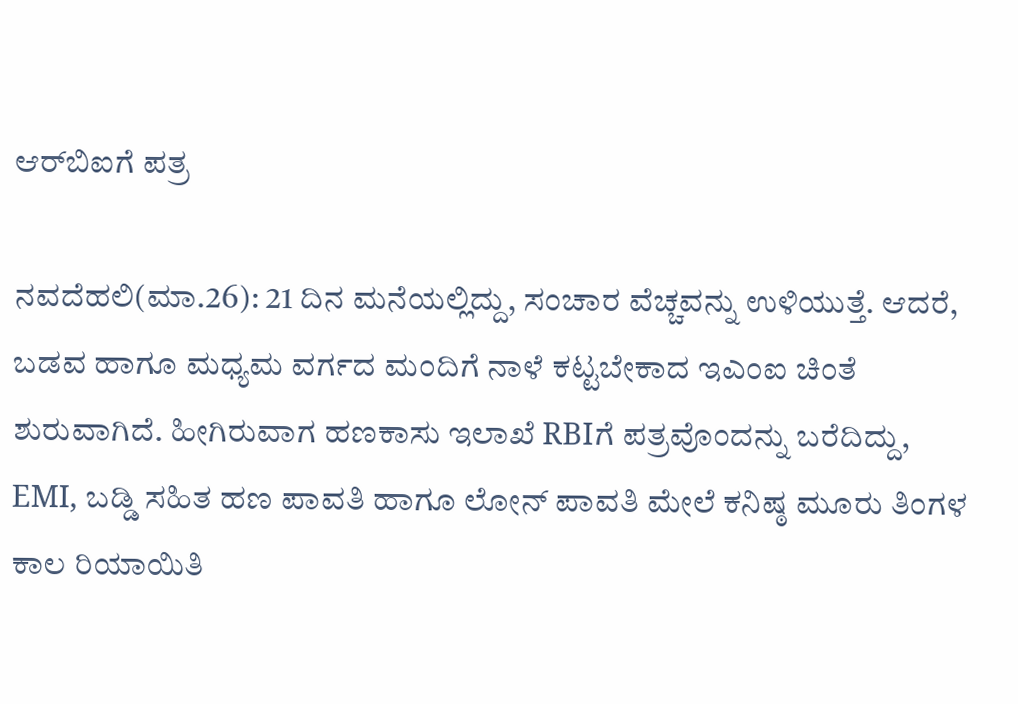ಆರ್‌ಬಿಐಗೆ ಪತ್ರ

ನವದೆಹಲಿ(ಮಾ.26): 21 ದಿನ ಮನೆಯಲ್ಲಿದ್ದು, ಸಂಚಾರ ವೆಚ್ಚವನ್ನು ಉಳಿಯುತ್ತೆ. ಆದರೆ, ಬಡವ ಹಾಗೂ ಮಧ್ಯಮ ವರ್ಗದ ಮಂದಿಗೆ ನಾಳೆ ಕಟ್ಟಬೇಕಾದ ಇಎಂಐ ಚಿಂತೆ ಶುರುವಾಗಿದೆ. ಹೀಗಿರುವಾಗ ಹಣಕಾಸು ಇಲಾಖೆ RBIಗೆ ಪತ್ರವೊಂದನ್ನು ಬರೆದಿದ್ದು, EMI, ಬಡ್ಡಿ ಸಹಿತ ಹಣ ಪಾವತಿ ಹಾಗೂ ಲೋನ್ ಪಾವತಿ ಮೇಲೆ ಕನಿಷ್ಠ ಮೂರು ತಿಂಗಳ ಕಾಲ ರಿಯಾಯಿತಿ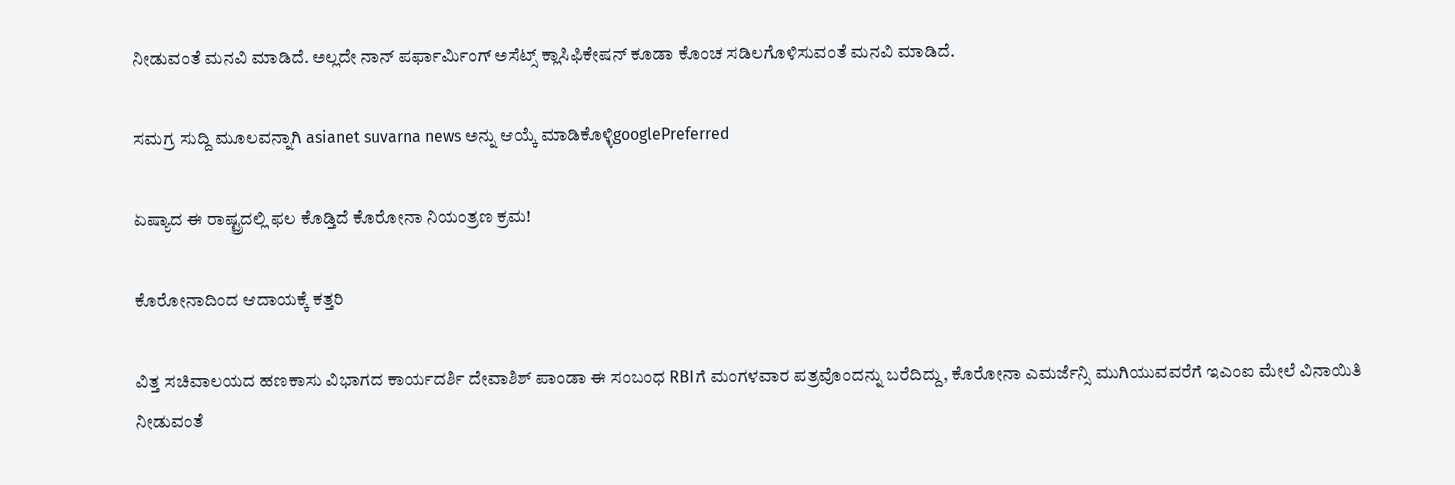ನೀಡುವಂತೆ ಮನವಿ ಮಾಡಿದೆ. ಅಲ್ಲದೇ ನಾನ್ ಪರ್ಫಾರ್ಮಿಂಗ್ ಅಸೆಟ್ಸ್ ಕ್ಲಾಸಿಫಿಕೇಷನ್ ಕೂಡಾ ಕೊಂಚ ಸಡಿಲಗೊಳಿಸುವಂತೆ ಮನವಿ ಮಾಡಿದೆ.

ಸಮಗ್ರ ಸುದ್ದಿ ಮೂಲವನ್ನಾಗಿ asianet suvarna news ಅನ್ನು ಆಯ್ಕೆ ಮಾಡಿಕೊಳ್ಳಿgooglePreferred

ಏಷ್ಯಾದ ಈ ರಾಷ್ಟ್ರದಲ್ಲಿ ಫಲ ಕೊಡ್ತಿದೆ ಕೊರೋನಾ ನಿಯಂತ್ರಣ ಕ್ರಮ!

ಕೊರೋನಾದಿಂದ ಆದಾಯಕ್ಕೆ ಕತ್ತರಿ

ವಿತ್ತ ಸಚಿವಾಲಯದ ಹಣಕಾಸು ವಿಭಾಗದ ಕಾರ್ಯದರ್ಶಿ ದೇವಾಶಿಶ್ ಪಾಂಡಾ ಈ ಸಂಬಂಧ RBIಗೆ ಮಂಗಳವಾರ ಪತ್ರವೊಂದನ್ನು ಬರೆದಿದ್ದು, ಕೊರೋನಾ ಎಮರ್ಜೆನ್ಸಿ ಮುಗಿಯುವವರೆಗೆ ಇಎಂಐ ಮೇಲೆ ವಿನಾಯಿತಿ ನೀಡುವಂತೆ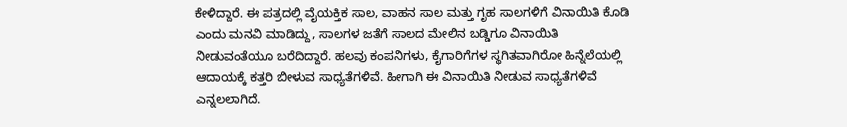ಕೇಳಿದ್ದಾರೆ. ಈ ಪತ್ರದಲ್ಲಿ ವೈಯಕ್ತಿಕ ಸಾಲ, ವಾಹನ ಸಾಲ ಮತ್ತು ಗೃಹ ಸಾಲಗಳಿಗೆ ವಿನಾಯಿತಿ ಕೊಡಿ ಎಂದು ಮನವಿ ಮಾಡಿದ್ದು, ಸಾಲಗಳ ಜತೆಗೆ ಸಾಲದ ಮೇಲಿನ ಬಡ್ಡಿಗೂ ವಿನಾಯಿತಿ ನೀಡುವಂತೆಯೂ ಬರೆದಿದ್ದಾರೆ. ಹಲವು ಕಂಪನಿಗಳು, ಕೈಗಾರಿಗೆಗಳ ಸ್ಥಗಿತವಾಗಿರೋ ಹಿನ್ನೆಲೆಯಲ್ಲಿ ಆದಾಯಕ್ಕೆ ಕತ್ತರಿ ಬೀಳುವ ಸಾಧ್ಯತೆಗಳಿವೆ. ಹೀಗಾಗಿ ಈ ವಿನಾಯಿತಿ ನೀಡುವ ಸಾಧ್ಯತೆಗಳಿವೆ ಎನ್ನಲಲಾಗಿದೆ.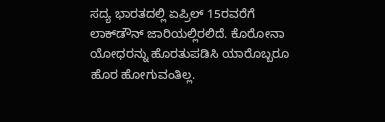ಸದ್ಯ ಭಾರತದಲ್ಲಿ ಏಪ್ರಿಲ್ 15ರವರೆಗೆ ಲಾಕ್‌ಡೌನ್ ಜಾರಿಯಲ್ಲಿರಲಿದೆ. ಕೊರೋನಾ ಯೋಧರನ್ನು ಹೊರತುಪಡಿಸಿ ಯಾರೊಬ್ಬರೂ ಹೊರ ಹೋಗುವಂತಿಲ್ಲ.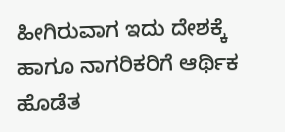ಹೀಗಿರುವಾಗ ಇದು ದೇಶಕ್ಕೆ ಹಾಗೂ ನಾಗರಿಕರಿಗೆ ಆರ್ಥಿಕ ಹೊಡೆತ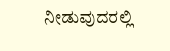ನೀಡುವುದರಲ್ಲಿ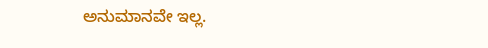ಅನುಮಾನವೇ ಇಲ್ಲ.